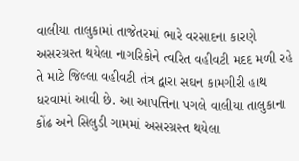વાલીયા તાલુકામાં તાજેતરમાં ભારે વરસાદના કારણે અસરગ્રસ્ત થયેલા નાગરિકોને ત્વરિત વહીવટી મદદ મળી રહે તે માટે જિલ્લા વહીવટી તંત્ર દ્વારા સઘન કામગીરી હાથ ધરવામાં આવી છે. આ આપત્તિના પગલે વાલીયા તાલુકાના કોંઢ અને સિલુડી ગામમાં અસરગ્રસ્ત થયેલા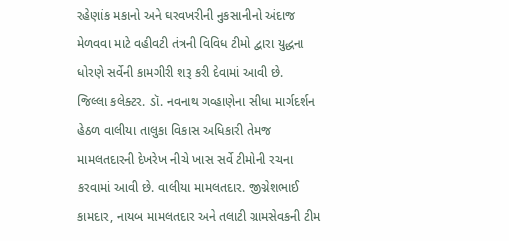રહેણાંક મકાનો અને ઘરવખરીની નુકસાનીનો અંદાજ મેળવવા માટે વહીવટી તંત્રની વિવિધ ટીમો દ્વારા યુદ્ધના ધોરણે સર્વેની કામગીરી શરૂ કરી દેવામાં આવી છે.
જિલ્લા કલેક્ટર. ડૉ. નવનાથ ગવ્હાણેના સીધા માર્ગદર્શન હેઠળ વાલીયા તાલુકા વિકાસ અધિકારી તેમજ મામલતદારની દેખરેખ નીચે ખાસ સર્વે ટીમોની રચના કરવામાં આવી છે. વાલીયા મામલતદાર. જીગ્નેશભાઈ કામદાર, નાયબ મામલતદાર અને તલાટી ગ્રામસેવકની ટીમ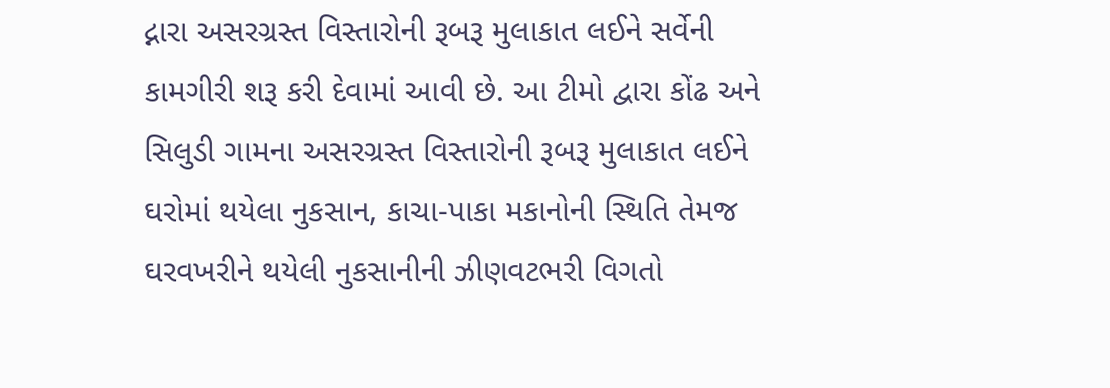દ્નારા અસરગ્રસ્ત વિસ્તારોની રૂબરૂ મુલાકાત લઈને સર્વેની કામગીરી શરૂ કરી દેવામાં આવી છે. આ ટીમો દ્વારા કોંઢ અને સિલુડી ગામના અસરગ્રસ્ત વિસ્તારોની રૂબરૂ મુલાકાત લઈને ઘરોમાં થયેલા નુકસાન, કાચા-પાકા મકાનોની સ્થિતિ તેમજ ઘરવખરીને થયેલી નુકસાનીની ઝીણવટભરી વિગતો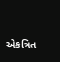એકત્રિત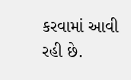કરવામાં આવી રહી છે.